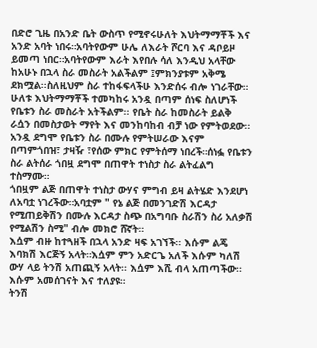በድሮ ጊዜ በአንድ ቤት ውስጥ የሚኖሩሁለት እህትማማቾች እና አንድ አባት ነበሩ።አባትየውም ሁሌ ለእራት ሾርባ እና ዳቦይዞ ይመጣ ነበር።አባትየውም እራት እየበሉ ሳለ እንዲህ አላቸው ከአሁኑ በኋላ ስራ መስራት አልችልም ፤ምክንያቱም አቅሜ ደክሟል፡፡ስለዚህም ስራ ተከፋፍላችሁ እንድሰሩ ብሎ ነገራቸው።
ሁለቱ እህትማማቾች ተመካከሩ አንዷ በጣም ሰነፍ ስለሆነች የቤቱን ስራ መስራት አትችልም፡፡ የቤት ስራ ከመስራት ይልቅ ራሷን በመስታወት ማየት እና መንከባከብ ብቻ ነው የምትወደው፡፡ አንዷ ደግሞ የቤቱን ስራ በሙሉ የምትሠራው እናም በጣምጎበዝ፣ ታዛዥ ፣የሰው ምክር የምትሰማ ነበረች።ሰነፏ የቤቱን ስራ ልትሰራ ጎበዟ ደግሞ በጠዋት ተነስታ ስራ ልትፈልግ ተስማሙ።
ጎበዟም ልጅ በጠዋት ተነስታ ውሃና ምግብ ይዛ ልትሄድ እንደሆነ ለአባቷ ነገረችው።አባቷም " የኔ ልጅ በመንገድሽ እርዳታ የሚጠይቅሽን በሙሉ እርዳታ ስጭ በአግባቡ ስራሽን ስሪ አለቃሽ የሚልሽን ስሚ" ብሎ መክሮ ሸኛት።
እሷም ብዙ ከተጓዘች በኋላ አንድ ዛፍ አገኘች፡፡ እሱም ልጄ እባክሽ እርጅኝ አላት።እሷም ምን አድርጌ አለች እሱም ካለሽ ውሃ ላይ ትንሽ አጠጪኝ አላት፡፡ እሷም እሺ ብላ አጠጣችው፡፡ እሱም አመሰገናት እና ተለያዩ።
ትንሽ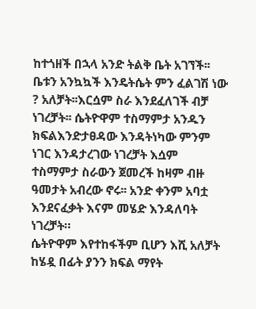ከተጎዘች በኋላ አንድ ትልቅ ቤት አገኘች፡፡ቤቱን አንኳኳች እንዴትሴት ምን ፈልገሽ ነው ? አለቻት፡፡እርሷም ስራ እንደፈለገች ብቻ ነገረቻት፡፡ ሴትዮዋም ተስማምታ አንዱን ክፍልእንድታፀዳው እንዳትነካው ምንም ነገር እንዳታረገው ነገረቻት እሷም ተስማምታ ስራውን ጀመረች ከዛም ብዙ ዓመታት አብረው ኖሩ፡፡ አንድ ቀንም አባቷ እንደናፈቃት እናም መሄድ እንዳለባት ነገረቻት።
ሴትዮዋም እየተከፋችም ቢሆን እሺ አለቻት ከሄዷ በፊት ያንን ክፍል ማየት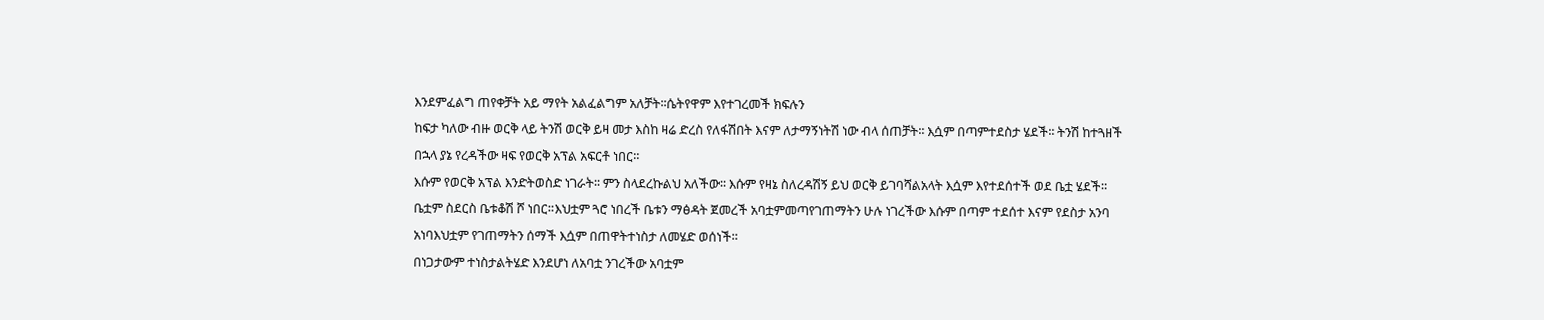እንደምፈልግ ጠየቀቻት አይ ማየት አልፈልግም አለቻት፡፡ሴትየዋም እየተገረመች ክፍሉን
ከፍታ ካለው ብዙ ወርቅ ላይ ትንሽ ወርቅ ይዛ መታ እስከ ዛሬ ድረስ የለፋሽበት እናም ለታማኝነትሽ ነው ብላ ሰጠቻት፡፡ እሷም በጣምተደስታ ሄደች፡፡ ትንሽ ከተጓዘች በኋላ ያኔ የረዳችው ዛፍ የወርቅ አፕል አፍርቶ ነበር።
እሱም የወርቅ አፕል እንድትወስድ ነገራት፡፡ ምን ስላደረኩልህ አለችው፡፡ እሱም የዛኔ ስለረዳሽኝ ይህ ወርቅ ይገባሻልአላት እሷም እየተደሰተች ወደ ቤቷ ሄደች። ቤቷም ስደርስ ቤቱቆሽ ሾ ነበር።እህቷም ጓሮ ነበረች ቤቱን ማፅዳት ጀመረች አባቷምመጣየገጠማትን ሁሉ ነገረችው እሱም በጣም ተደሰተ እናም የደስታ አንባ አነባእህቷም የገጠማትን ሰማች እሷም በጠዋትተነስታ ለመሄድ ወሰነች።
በነጋታውም ተነስታልትሄድ እንደሆነ ለአባቷ ንገረችው አባቷም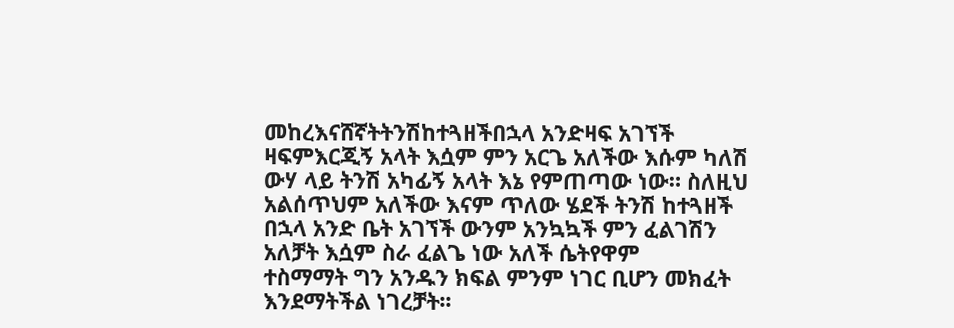መከረእናሸኛትትንሽከተጓዘችበኋላ አንድዛፍ አገኘች ዛፍምእርጂኝ አላት እሷም ምን አርጌ አለችው እሱም ካለሽ ውሃ ላይ ትንሽ አካፊኝ አላት እኔ የምጠጣው ነው። ስለዚህ አልሰጥህም አለችው እናም ጥለው ሄደች ትንሽ ከተጓዘች በኋላ አንድ ቤት አገኘች ውንም አንኳኳች ምን ፈልገሽን አለቻት እሷም ስራ ፈልጌ ነው አለች ሴትየዋም
ተስማማት ግን አንዱን ክፍል ምንም ነገር ቢሆን መክፈት እንደማትችል ነገረቻት፡፡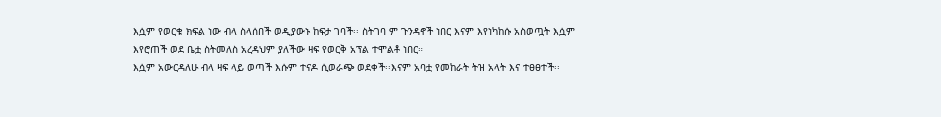እሷም የወርቁ ክፍል ነው ብላ ስላሰበች ወዲያውኑ ከፍታ ገባች፡፡ ስትገባ ም ጉንዳኖች ነበር እናም እየነካከሱ አስወጧት እሷም እየሮጠች ወደ ቤቷ ስትመለስ አረዳህም ያለችው ዛፍ የወርቅ አፕል ተሞልቶ ነበር።
እሷም አውርዳለሁ ብላ ዛፍ ላይ ወጣች እሱም ተናዶ ሲወራጭ ወደቀች፡፡እናም አባቷ የመከራት ትዝ አላት እና ተፀፀተች፡፡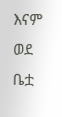እናም ወደ ቤቷ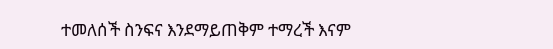ተመለሰች ስንፍና እንደማይጠቅም ተማረች እናም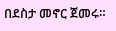በደስታ መኖር ጀመሩ።